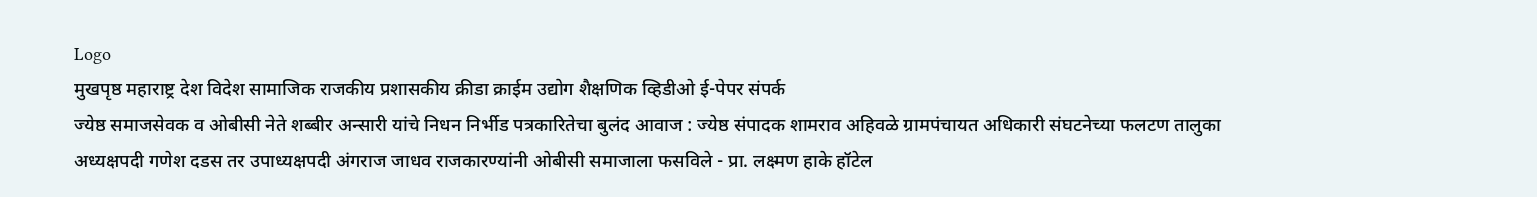Logo
मुखपृष्ठ महाराष्ट्र देश विदेश सामाजिक राजकीय प्रशासकीय क्रीडा क्राईम उद्योग शैक्षणिक व्हिडीओ ई-पेपर संपर्क
ज्येष्ठ समाजसेवक व ओबीसी नेते शब्बीर अन्सारी यांचे निधन निर्भीड पत्रकारितेचा बुलंद आवाज : ज्येष्ठ संपादक शामराव अहिवळे ग्रामपंचायत अधिकारी संघटनेच्या फलटण तालुका अध्यक्षपदी गणेश दडस तर उपाध्यक्षपदी अंगराज जाधव राजकारण्यांनी ओबीसी समाजाला फसविले - प्रा. लक्ष्मण हाके हॉटेल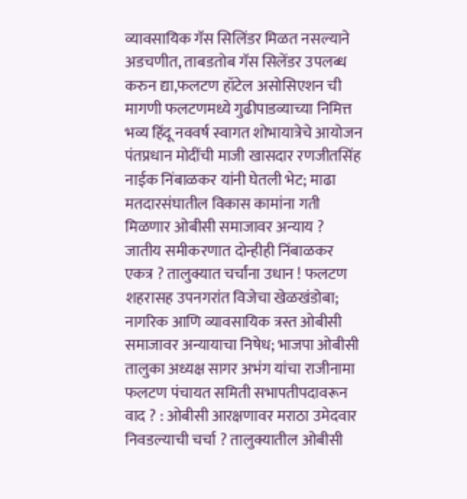व्यावसायिक गॅस सिलिंडर मिळत नसल्याने अडचणीत, ताबडतोब गॅस सिलेंडर उपलब्ध करुन द्या,फलटण हॉटेल असोसिएशन ची मागणी फलटणमध्ये गुढीपाडव्याच्या निमित्त भव्य हिंदू नववर्ष स्वागत शोभायात्रेचे आयोजन पंतप्रधान मोदींची माजी खासदार रणजीतसिंह नाईक निंबाळकर यांनी घेतली भेट; माढा मतदारसंघातील विकास कामांना गती मिळणार ओबीसी समाजावर अन्याय ? जातीय समीकरणात दोन्हीही निंबाळकर एकत्र ? तालुक्यात चर्चांना उधान ! फलटण शहरासह उपनगरांत विजेचा खेळखंडोबा; नागरिक आणि व्यावसायिक त्रस्त ओबीसी समाजावर अन्यायाचा निषेध; भाजपा ओबीसी तालुका अध्यक्ष सागर अभंग यांचा राजीनामा फलटण पंचायत समिती सभापतीपदावरून वाद ? : ओबीसी आरक्षणावर मराठा उमेदवार निवडल्याची चर्चा ? तालुक्यातील ओबीसी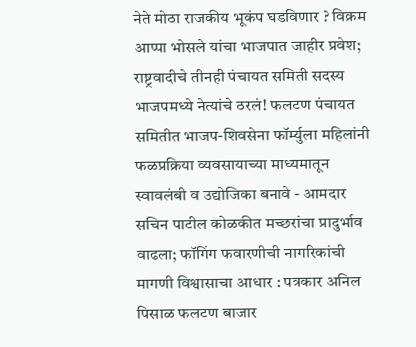नेते मोठा राजकीय भूकंप घडविणार ? विक्रम आप्पा भोसले यांचा भाजपात जाहीर प्रवेश; राष्ट्रवादीचे तीनही पंचायत समिती सदस्य भाजपमध्ये नेत्यांचे ठरलं! फलटण पंचायत समितीत भाजप-शिवसेना फॉर्म्युला महिलांनी फळप्रक्रिया व्यवसायाच्या माध्यमातून स्वावलंबी व उद्योजिका बनावे - आमदार सचिन पाटील कोळकीत मच्छरांचा प्रादुर्भाव वाढला; फॉगिंग फवारणीची नागरिकांची मागणी विश्वासाचा आधार : पत्रकार अनिल पिसाळ फलटण बाजार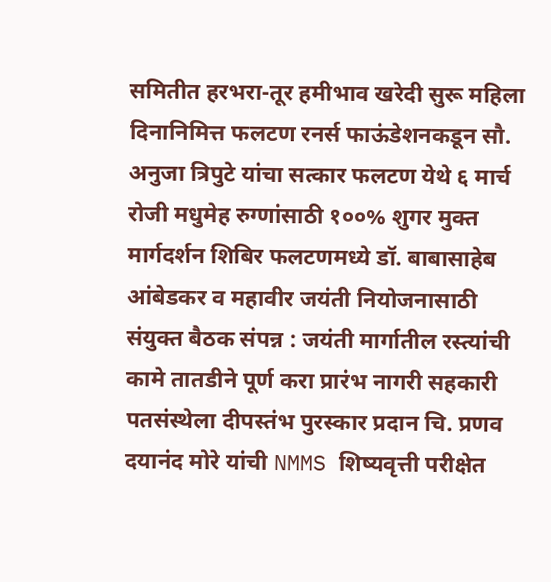समितीत हरभरा-तूर हमीभाव खरेदी सुरू महिला दिनानिमित्त फलटण रनर्स फाऊंडेशनकडून सौ. अनुजा त्रिपुटे यांचा सत्कार फलटण येथे ६ मार्च रोजी मधुमेह रुग्णांसाठी १००% शुगर मुक्त मार्गदर्शन शिबिर फलटणमध्ये डॉ. बाबासाहेब आंबेडकर व महावीर जयंती नियोजनासाठी संयुक्त बैठक संपन्न : जयंती मार्गातील रस्त्यांची कामे तातडीने पूर्ण करा प्रारंभ नागरी सहकारी पतसंस्थेला दीपस्तंभ पुरस्कार प्रदान चि. प्रणव दयानंद मोरे यांची NMMS शिष्यवृत्ती परीक्षेत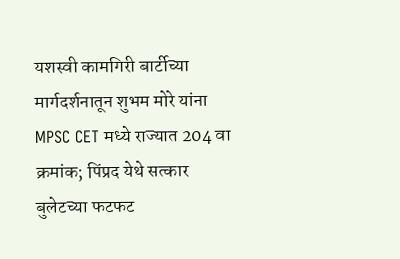यशस्वी कामगिरी बार्टीच्या मार्गदर्शनातून शुभम मोरे यांना MPSC CET मध्ये राज्यात 204 वा क्रमांक; पिंप्रद येथे सत्कार बुलेटच्या फटफट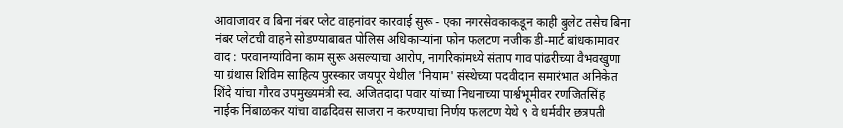आवाजावर व बिना नंबर प्लेट वाहनांवर कारवाई सुरू - एका नगरसेवकाकडून काही बुलेट तसेच बिना नंबर प्लेटची वाहने सोडण्याबाबत पोलिस अधिकाऱ्यांना फोन फलटण नजीक डी-मार्ट बांधकामावर वाद : परवानग्यांविना काम सुरू असल्याचा आरोप, नागरिकांमध्ये संताप गाव पांढरीच्या वैभवखुणा या ग्रंथास शिविम साहित्य पुरस्कार जयपूर येथील 'नियाम' संस्थेच्या पदवीदान समारंभात अनिकेत शिंदे यांचा गौरव उपमुख्यमंत्री स्व. अजितदादा पवार यांच्या निधनाच्या पार्श्वभूमीवर रणजितसिंह नाईक निंबाळकर यांचा वाढदिवस साजरा न करण्याचा निर्णय फलटण येथे ९ वे धर्मवीर छत्रपती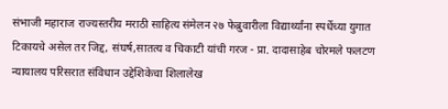संभाजी महाराज राज्यस्तरीय मराठी साहित्य संमेलन २७ फेब्रुवारीला विद्यार्थ्यांना स्पर्धेच्या युगात टिकायचे असेल तर जिद्द, संघर्ष,सातत्य व चिकाटी यांची गरज - प्रा. दादासाहेब चोरमले फलटण न्यायालय परिसरात संविधान उद्देशिकेचा शिलालेख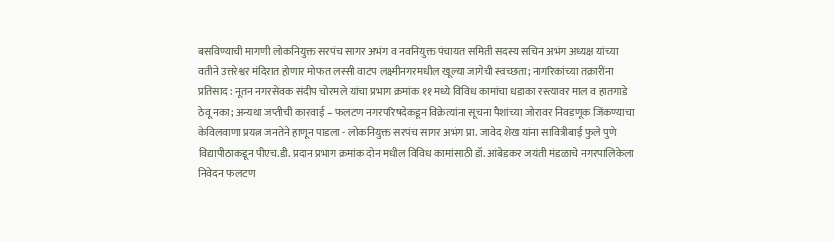बसविण्याची मागणी लोकनियुक्त सरपंच सागर अभंग व नवनियुक्त पंचायत समिती सदस्य सचिन अभंग अध्यक्ष यांच्या वतीने उत्तरेश्वर मंदिरात होणार मोफत लस्सी वाटप लक्ष्मीनगरमधील खूल्या जागेची स्वच्छता; नागरिकांच्या तक्रारींना प्रतिसाद : नूतन नगरसेवक संदीप चोरमले यांचा प्रभाग क्रमांक ११ मध्ये विविध कामांचा धडाका रस्त्यावर माल व हातगाडे ठेवू नका; अन्यथा जप्तीची कारवाई – फलटण नगरपरिषदेकडून विक्रेत्यांना सूचना पैशांच्या जोरावर निवडणूक जिंकण्याचा केविलवाणा प्रयत्न जनतेने हाणून पाडला - लोकनियुक्त सरपंच सागर अभंग प्रा. जावेद शेख यांना सावित्रीबाई फुले पुणे विद्यापीठाकडून पीएच.डी. प्रदान प्रभाग क्रमांक दोन मधील विविध कामांसाठी डॉ. आंबेडकर जयंती मंडळाचे नगरपालिकेला निवेदन फलटण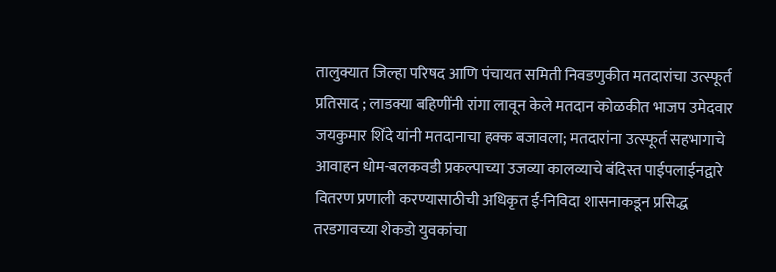तालुक्यात जिल्हा परिषद आणि पंचायत समिती निवडणुकीत मतदारांचा उत्स्फूर्त प्रतिसाद ; लाडक्या बहिणींनी रांगा लावून केले मतदान कोळकीत भाजप उमेदवार जयकुमार शिंदे यांनी मतदानाचा हक्क बजावला; मतदारांना उत्स्फूर्त सहभागाचे आवाहन धोम-बलकवडी प्रकल्पाच्या उजव्या कालव्याचे बंदिस्त पाईपलाईनद्वारे वितरण प्रणाली करण्यासाठीची अधिकृत ई-निविदा शासनाकडून प्रसिद्ध तरडगावच्या शेकडो युवकांचा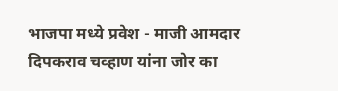भाजपा मध्ये प्रवेश - माजी आमदार दिपकराव चव्हाण यांना जोर का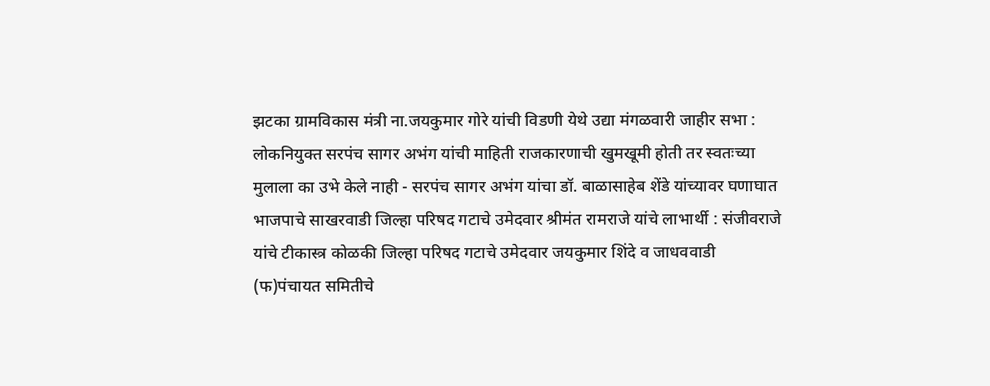झटका ग्रामविकास मंत्री ना.जयकुमार गोरे यांची विडणी येथे उद्या मंगळवारी जाहीर सभा : लोकनियुक्त सरपंच सागर अभंग यांची माहिती राजकारणाची खुमखूमी होती तर स्वतःच्या मुलाला का उभे केले नाही - सरपंच सागर अभंग यांचा डॉ. बाळासाहेब शेंडे यांच्यावर घणाघात भाजपाचे साखरवाडी जिल्हा परिषद गटाचे उमेदवार श्रीमंत रामराजे यांचे लाभार्थी : संजीवराजे यांचे टीकास्त्र कोळकी जिल्हा परिषद गटाचे उमेदवार जयकुमार शिंदे व जाधववाडी (फ)पंचायत समितीचे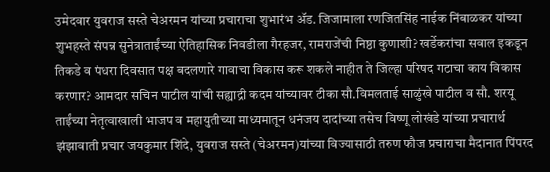उमेदवार युवराज सस्ते चेअरमन यांच्या प्रचाराचा शुभारंभ ॲड. जिजामाला रणजितसिंह नाईक निंबाळकर यांच्या शुभहस्ते संपन्न सुनेत्राताईंच्या ऐतिहासिक निवडीला गैरहजर, रामराजेंची निष्ठा कुणाशी? खर्डेकरांचा सवाल इकडून तिकडे व पंधरा दिवसात पक्ष बदलणारे गावाचा विकास करू शकले नाहीत ते जिल्हा परिषद गटाचा काय विकास करणार? आमदार सचिन पाटील यांची सह्याद्री कदम यांच्यावर टीका सौ.विमलताई साळुंखे पाटील व सौ. शरयू ताईंच्या नेतृत्वाखाली भाजप व महायुतीच्या माध्यमातून धनंजय दादांच्या तसेच विष्णू लोखंडे यांच्या प्रचारार्थ झंझावाती प्रचार जयकुमार शिंदे, युवराज सस्ते (चेअरमन)यांच्या विज्यासाठी तरुण फौज प्रचाराचा मैदानात पिंपरद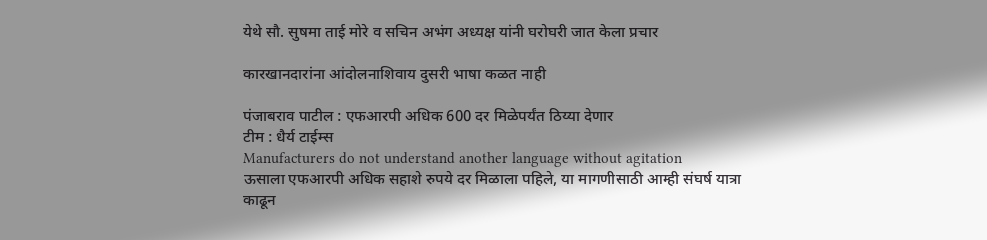येथे सौ. सुषमा ताई मोरे व सचिन अभंग अध्यक्ष यांनी घरोघरी जात केला प्रचार

कारखानदारांना आंदोलनाशिवाय दुसरी भाषा कळत नाही

पंजाबराव पाटील : एफआरपी अधिक 600 दर मिळेपर्यंत ठिय्या देणार
टीम : धैर्य टाईम्स
Manufacturers do not understand another language without agitation
ऊसाला एफआरपी अधिक सहाशे रुपये दर मिळाला पहिले, या मागणीसाठी आम्ही संघर्ष यात्रा काढून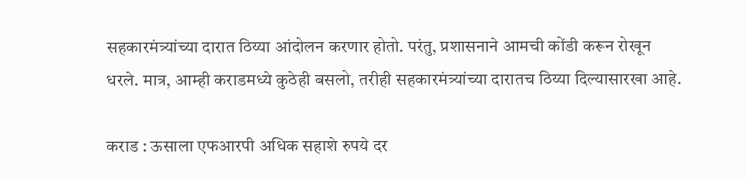सहकारमंत्र्यांच्या दारात ठिय्या आंदोलन करणार होतो. परंतु, प्रशासनाने आमची कोंडी करून रोखून धरले. मात्र, आम्ही कराडमध्ये कुठेही बसलो, तरीही सहकारमंत्र्यांच्या दारातच ठिय्या दिल्यासारखा आहे.

कराड : ऊसाला एफआरपी अधिक सहाशे रुपये दर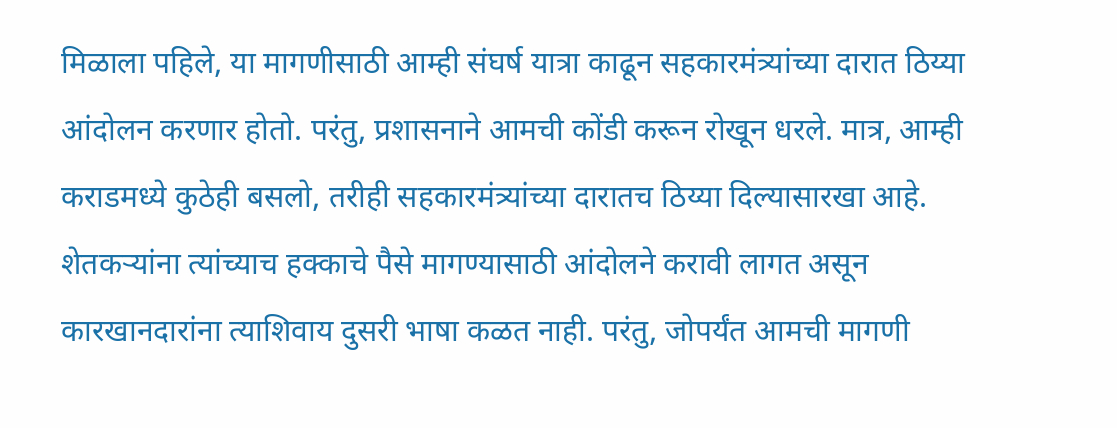मिळाला पहिले, या मागणीसाठी आम्ही संघर्ष यात्रा काढून सहकारमंत्र्यांच्या दारात ठिय्या आंदोलन करणार होतो. परंतु, प्रशासनाने आमची कोंडी करून रोखून धरले. मात्र, आम्ही कराडमध्ये कुठेही बसलो, तरीही सहकारमंत्र्यांच्या दारातच ठिय्या दिल्यासारखा आहे. शेतकऱ्यांना त्यांच्याच हक्काचे पैसे मागण्यासाठी आंदोलने करावी लागत असून कारखानदारांना त्याशिवाय दुसरी भाषा कळत नाही. परंतु, जोपर्यंत आमची मागणी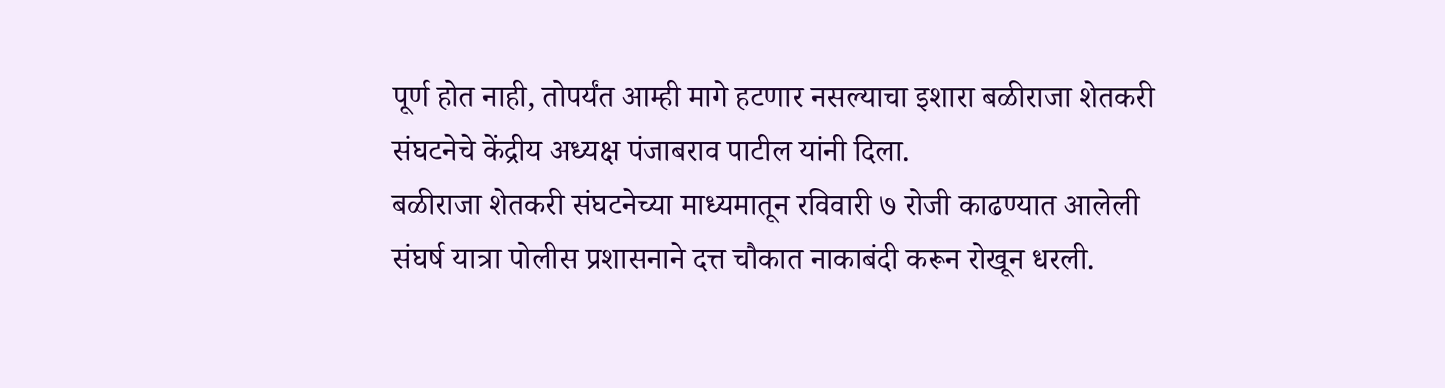पूर्ण होत नाही, तोपर्यंत आम्ही मागे हटणार नसल्याचा इशारा बळीराजा शेतकरी संघटनेचे केंद्रीय अध्यक्ष पंजाबराव पाटील यांनी दिला.
बळीराजा शेतकरी संघटनेच्या माध्यमातून रविवारी ७ रोजी काढण्यात आलेली संघर्ष यात्रा पोलीस प्रशासनाने दत्त चौकात नाकाबंदी करून रोखून धरली.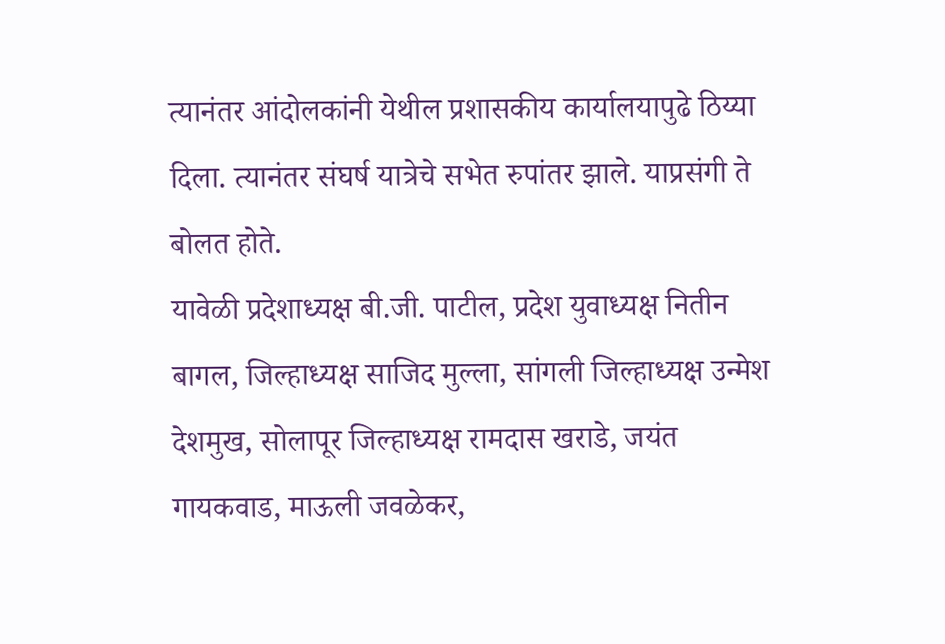त्यानंतर आंदोलकांनी येथील प्रशासकीय कार्यालयापुढे ठिय्या दिला. त्यानंतर संघर्ष यात्रेचे सभेत रुपांतर झाले. याप्रसंगी ते बोलत होते.
यावेळी प्रदेशाध्यक्ष बी.जी. पाटील, प्रदेश युवाध्यक्ष नितीन बागल, जिल्हाध्यक्ष साजिद मुल्ला, सांगली जिल्हाध्यक्ष उन्मेश देशमुख, सोलापूर जिल्हाध्यक्ष रामदास खराडे, जयंत गायकवाड, माऊली जवळेकर,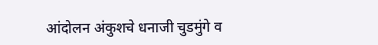आंदोलन अंकुशचे धनाजी चुडमुंगे व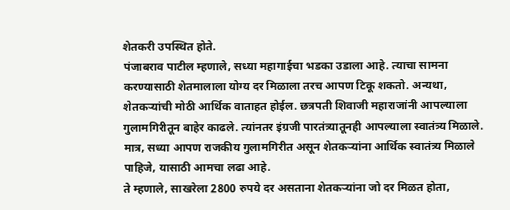शेतकरी उपस्थित होते.
पंजाबराव पाटील म्हणाले, सध्या महागाईचा भडका उडाला आहे. त्याचा सामना करण्यासाठी शेतमालाला योग्य दर मिळाला तरच आपण टिकू शकतो. अन्यथा, शेतकऱ्यांची मोठी आर्थिक वाताहत होईल. छत्रपती शिवाजी महाराजांनी आपल्याला गुलामगिरीतून बाहेर काढले. त्यांनतर इंग्रजी पारतंत्र्यातूनही आपल्याला स्वातंत्र्य मिळाले. मात्र, सध्या आपण राजकीय गुलामगिरीत असून शेतकऱ्यांना आर्थिक स्वातंत्र्य मिळाले पाहिजे, यासाठी आमचा लढा आहे.
ते म्हणाले, साखरेला 2800 रुपये दर असताना शेतकऱ्यांना जो दर मिळत होता,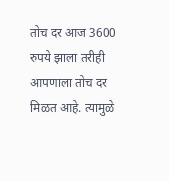तोच दर आज 3600 रुपये झाला तरीही आपणाला तोच दर मिळत आहे. त्यामुळे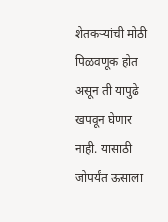शेतकऱ्यांची मोठी पिळवणूक होत असून ती यापुढे खपवून घेणार नाही. यासाठी जोपर्यंत ऊसाला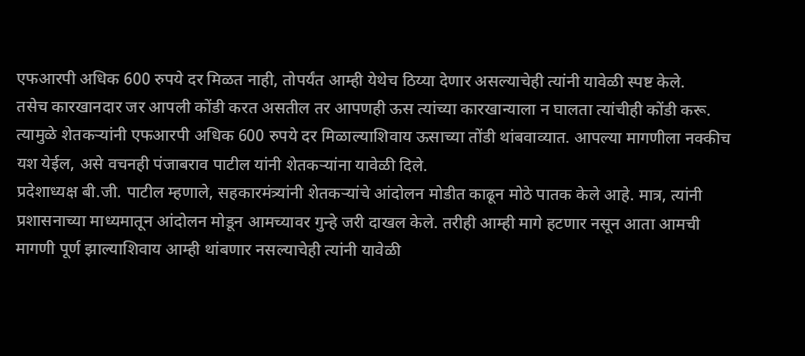एफआरपी अधिक 600 रुपये दर मिळत नाही, तोपर्यंत आम्ही येथेच ठिय्या देणार असल्याचेही त्यांनी यावेळी स्पष्ट केले.
तसेच कारखानदार जर आपली कोंडी करत असतील तर आपणही ऊस त्यांच्या कारखान्याला न घालता त्यांचीही कोंडी करू. त्यामुळे शेतकऱ्यांनी एफआरपी अधिक 600 रुपये दर मिळाल्याशिवाय ऊसाच्या तोंडी थांबवाव्यात. आपल्या मागणीला नक्कीच यश येईल, असे वचनही पंजाबराव पाटील यांनी शेतकऱ्यांना यावेळी दिले.
प्रदेशाध्यक्ष बी.जी. पाटील म्हणाले, सहकारमंत्र्यांनी शेतकऱ्यांचे आंदोलन मोडीत काढून मोठे पातक केले आहे. मात्र, त्यांनी प्रशासनाच्या माध्यमातून आंदोलन मोडून आमच्यावर गुन्हे जरी दाखल केले. तरीही आम्ही मागे हटणार नसून आता आमची मागणी पूर्ण झाल्याशिवाय आम्ही थांबणार नसल्याचेही त्यांनी यावेळी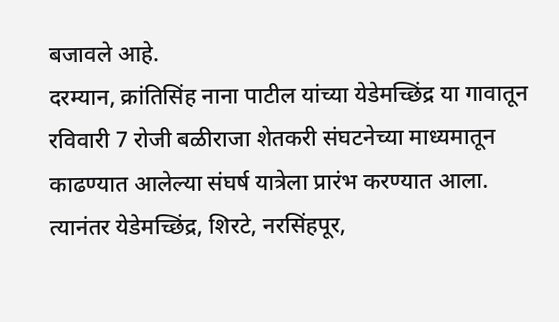बजावले आहे.
दरम्यान, क्रांतिसिंह नाना पाटील यांच्या येडेमच्छिंद्र या गावातून रविवारी 7 रोजी बळीराजा शेतकरी संघटनेच्या माध्यमातून काढण्यात आलेल्या संघर्ष यात्रेला प्रारंभ करण्यात आला. त्यानंतर येडेमच्छिंद्र, शिरटे, नरसिंहपूर,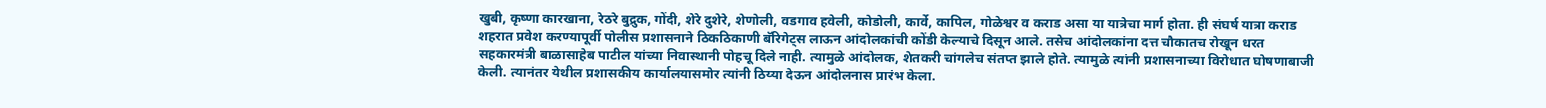खुबी, कृष्णा कारखाना, रेठरे बुद्रुक, गोंदी, शेरे दुशेरे, शेणोली, वडगाव हवेली, कोडोली, कार्वे, कापिल, गोळेश्वर व कराड असा या यात्रेचा मार्ग होता. ही संघर्ष यात्रा कराड शहरात प्रवेश करण्यापूर्वी पोलीस प्रशासनाने ठिकठिकाणी बॅरिगेट्स लाऊन आंदोलकांची कोंडी केल्याचे दिसून आले. तसेच आंदोलकांना दत्त चौकातच रोखून धरत सहकारमंत्री बाळासाहेब पाटील यांच्या निवास्थानी पोहचू दिले नाही. त्यामुळे आंदोलक, शेतकरी चांगलेच संतप्त झाले होते. त्यामुळे त्यांनी प्रशासनाच्या विरोधात घोषणाबाजी केली. त्यानंतर येथील प्रशासकीय कार्यालयासमोर त्यांनी ठिय्या देऊन आंदोलनास प्रारंभ केला.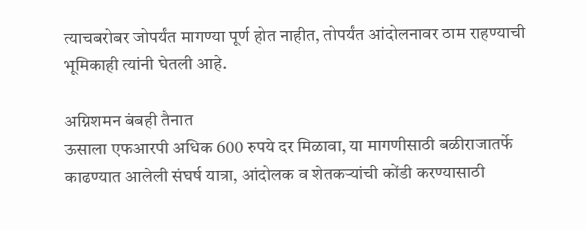त्याचबरोबर जोपर्यंत मागण्या पूर्ण होत नाहीत, तोपर्यंत आंदोलनावर ठाम राहण्याची भूमिकाही त्यांनी घेतली आहे.

अग्निशमन बंबही तैनात
ऊसाला एफआरपी अधिक 600 रुपये दर मिळावा, या मागणीसाठी बळीराजातर्फे काढण्यात आलेली संघर्ष यात्रा, आंदोलक व शेतकऱ्यांची कोंडी करण्यासाठी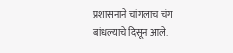प्रशासनाने चांगलाच चंग बांधल्याचे दिसून आले.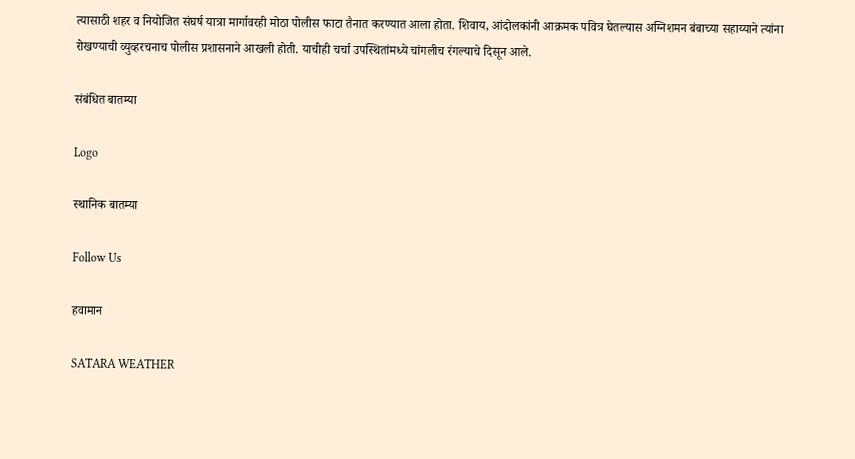त्यासाठी शहर व नियोजित संघर्ष यात्रा मार्गावरही मोठा पोलीस फाटा तैनात करण्यात आला होता. शिवाय, आंदोलकांनी आक्रमक पवित्र घेतल्यास अग्निशमन बंबाच्या सहाय्याने त्यांना रोखण्याची व्युव्हरचनाच पोलीस प्रशासनाने आखली होती. याचीही चर्चा उपस्थितांमध्ये चांगलीच रंगल्याचे दिसून आले.

संबंधित बातम्या

Logo

स्थानिक बातम्या

Follow Us

हवामान

SATARA WEATHER